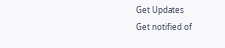Get Updates
Get notified of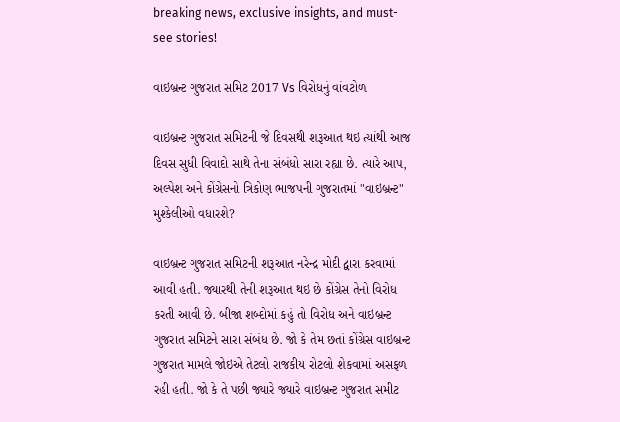breaking news, exclusive insights, and must-see stories!

વાઇબ્રન્ટ ગુજરાત સમિટ 2017 Vs વિરોધનું વાંવટોળ

વાઇબ્રન્ટ ગુજરાત સમિટની જે દિવસથી શરૂઆત થઇ ત્યાંથી આજ દિવસ સુધી વિવાદો સાથે તેના સંબંધો સારા રહ્યા છે. ત્યારે આપ, અલ્પેશ અને કોંગ્રેસનો ત્રિકોણ ભાજપની ગુજરાતમાં "વાઇબ્રન્ટ" મુશ્કેલીઓ વધારશે?

વાઇબ્રન્ટ ગુજરાત સમિટની શરૂઆત નરેન્દ્ર મોદી દ્વારા કરવામાં આવી હતી. જ્યારથી તેની શરૂઆત થઇ છે કોંગ્રેસ તેનો વિરોધ કરતી આવી છે. બીજા શબ્દોમાં કહું તો વિરોધ અને વાઇબ્રન્ટ ગુજરાત સમિટને સારા સંબંધ છે. જો કે તેમ છતાં કોંગ્રેસ વાઇબ્રન્ટ ગુજરાત મામલે જોઇએ તેટલો રાજકીય રોટલો શેકવામાં અસફળ રહી હતી. જો કે તે પછી જ્યારે જ્યારે વાઇબ્રન્ટ ગુજરાત સમીટ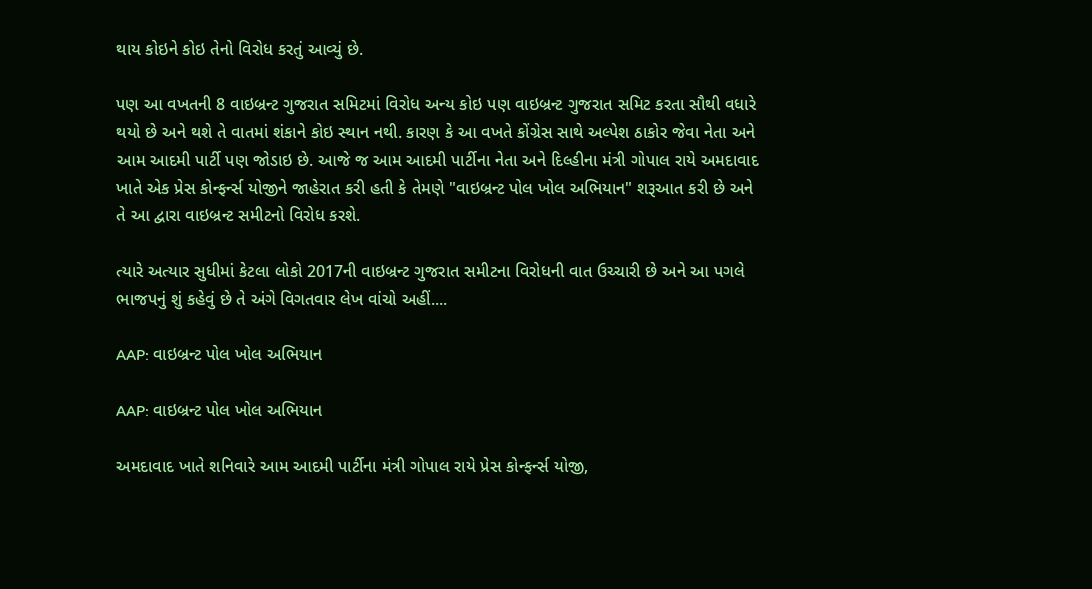થાય કોઇને કોઇ તેનો વિરોધ કરતું આવ્યું છે.

પણ આ વખતની 8 વાઇબ્રન્ટ ગુજરાત સમિટમાં વિરોધ અન્ય કોઇ પણ વાઇબ્રન્ટ ગુજરાત સમિટ કરતા સૌથી વધારે થયો છે અને થશે તે વાતમાં શંકાને કોઇ સ્થાન નથી. કારણ કે આ વખતે કોંગ્રેસ સાથે અલ્પેશ ઠાકોર જેવા નેતા અને આમ આદમી પાર્ટી પણ જોડાઇ છે. આજે જ આમ આદમી પાર્ટીના નેતા અને દિલ્હીના મંત્રી ગોપાલ રાયે અમદાવાદ ખાતે એક પ્રેસ કોન્ફર્ન્સ યોજીને જાહેરાત કરી હતી કે તેમણે "વાઇબ્રન્ટ પોલ ખોલ અભિયાન" શરૂઆત કરી છે અને તે આ દ્વારા વાઇબ્રન્ટ સમીટનો વિરોધ કરશે.

ત્યારે અત્યાર સુધીમાં કેટલા લોકો 2017ની વાઇબ્રન્ટ ગુજરાત સમીટના વિરોધની વાત ઉચ્ચારી છે અને આ પગલે ભાજપનું શું કહેવું છે તે અંગે વિગતવાર લેખ વાંચો અહીં....

AAP: વાઇબ્રન્ટ પોલ ખોલ અભિયાન

AAP: વાઇબ્રન્ટ પોલ ખોલ અભિયાન

અમદાવાદ ખાતે શનિવારે આમ આદમી પાર્ટીના મંત્રી ગોપાલ રાયે પ્રેસ કોન્ફર્ન્સ યોજી,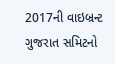2017ની વાઇબ્રન્ટ ગુજરાત સમિટનો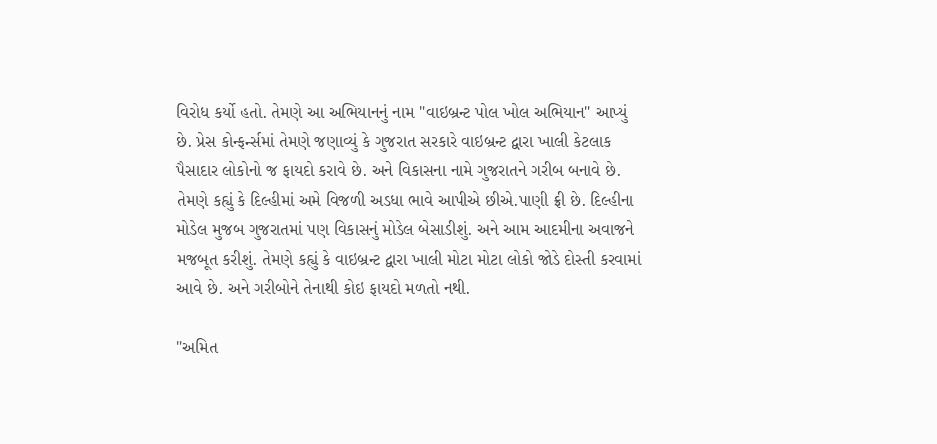વિરોધ કર્યો હતો. તેમણે આ અભિયાનનું નામ "વાઇબ્રન્ટ પોલ ખોલ અભિયાન" આપ્યું છે. પ્રેસ કોન્ફર્ન્સમાં તેમણે જણાવ્યું કે ગુજરાત સરકારે વાઇબ્રન્ટ દ્વારા ખાલી કેટલાક પૈસાદાર લોકોનો જ ફાયદો કરાવે છે. અને વિકાસના નામે ગુજરાતને ગરીબ બનાવે છે. તેમણે કહ્યું કે દિલ્હીમાં અમે વિજળી અડધા ભાવે આપીએ છીએ.પાણી ફ્રી છે. દિલ્હીના મોડેલ મુજબ ગુજરાતમાં પણ વિકાસનું મોડેલ બેસાડીશું. અને આમ આદમીના અવાજને મજબૂત કરીશું. તેમણે કહ્યું કે વાઇબ્રન્ટ દ્વારા ખાલી મોટા મોટા લોકો જોડે દોસ્તી કરવામાં આવે છે. અને ગરીબોને તેનાથી કોઇ ફાયદો મળતો નથી.

"અમિત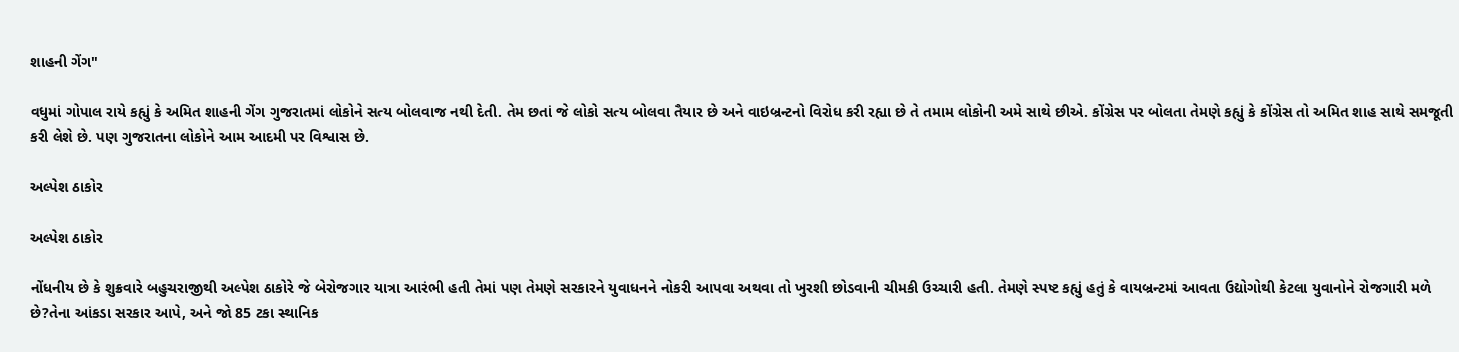શાહની ગેંગ"

વધુમાં ગોપાલ રાયે કહ્યું કે અમિત શાહની ગેંગ ગુજરાતમાં લોકોને સત્ય બોલવાજ નથી દેતી. તેમ છતાં જે લોકો સત્ય બોલવા તૈયાર છે અને વાઇબ્રન્ટનો વિરોધ કરી રહ્યા છે તે તમામ લોકોની અમે સાથે છીએ. કોંગ્રેસ પર બોલતા તેમણે કહ્યું કે કોંગ્રેસ તો અમિત શાહ સાથે સમજૂતી કરી લેશે છે. પણ ગુજરાતના લોકોને આમ આદમી પર વિશ્વાસ છે.

અલ્પેશ ઠાકોર

અલ્પેશ ઠાકોર

નોંધનીય છે કે શુક્રવારે બહુચરાજીથી અલ્પેશ ઠાકોરે જે બેરોજગાર યાત્રા આરંભી હતી તેમાં પણ તેમણે સરકારને યુવાધનને નોકરી આપવા અથવા તો ખુરશી છોડવાની ચીમકી ઉચ્ચારી હતી. તેમણે સ્પષ્ટ કહ્યું હતું કે વાયબ્રન્ટમાં આવતા ઉદ્યોગોથી કેટલા યુવાનોને રોજગારી મળે છે?તેના આંકડા સરકાર આપે, અને જો 85 ટકા સ્થાનિક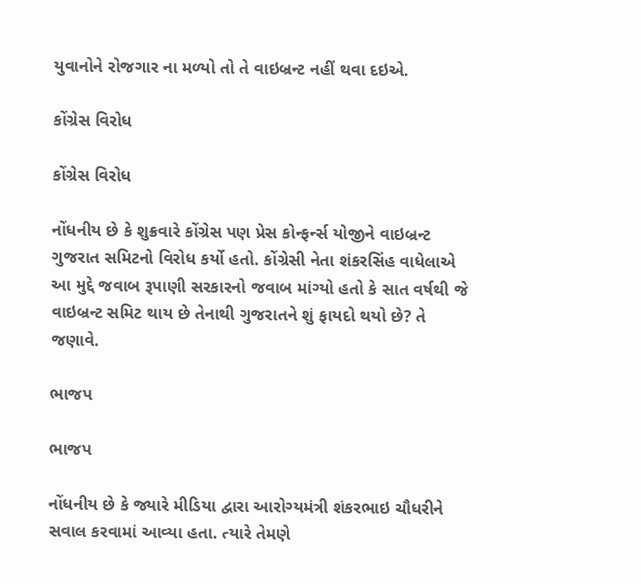યુવાનોને રોજગાર ના મળ્યો તો તે વાઇબ્રન્ટ નહીં થવા દઇએ.

કોંગ્રેસ વિરોધ

કોંગ્રેસ વિરોધ

નોંધનીય છે કે શુક્રવારે કોંગ્રેસ પણ પ્રેસ કોન્ફર્ન્સ યોજીને વાઇબ્રન્ટ ગુજરાત સમિટનો વિરોધ કર્યો હતો. કોંગ્રેસી નેતા શંકરસિંહ વાધેલાએ આ મુદ્દે જવાબ રૂપાણી સરકારનો જવાબ માંગ્યો હતો કે સાત વર્ષથી જે વાઇબ્રન્ટ સમિટ થાય છે તેનાથી ગુજરાતને શું ફાયદો થયો છે? તે જણાવે.

ભાજપ

ભાજપ

નોંધનીય છે કે જ્યારે મીડિયા દ્વારા આરોગ્યમંત્રી શંકરભાઇ ચૌધરીને સવાલ કરવામાં આવ્યા હતા. ત્યારે તેમણે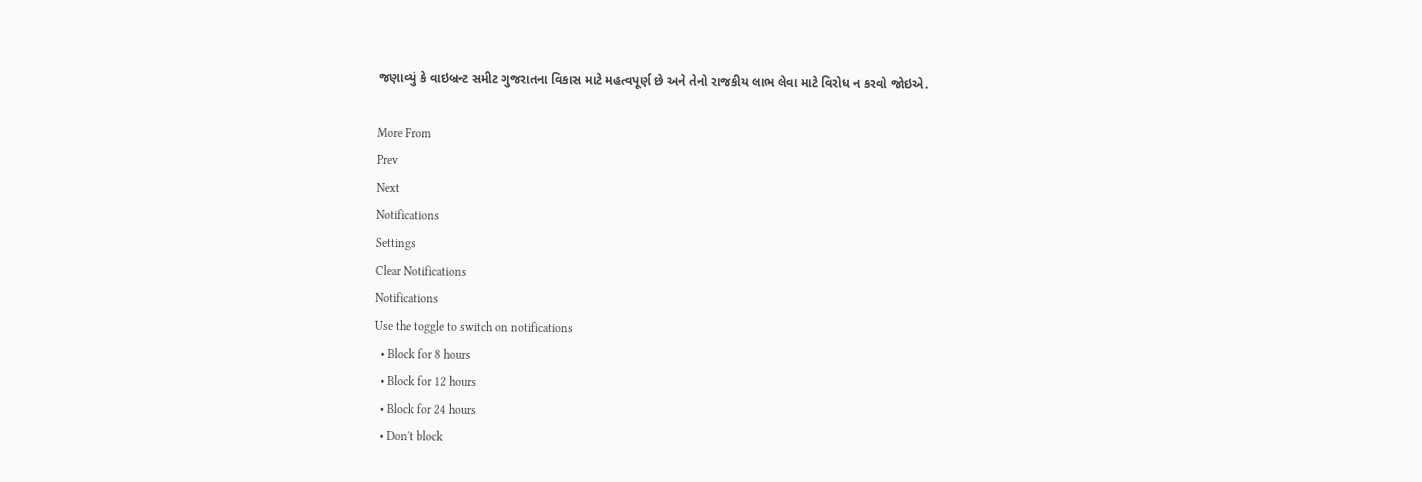જણાવ્યું કે વાઇબ્રન્ટ સમીટ ગુજરાતના વિકાસ માટે મહત્વપૂર્ણ છે અને તેનો રાજકીય લાભ લેવા માટે વિરોધ ન કરવો જોઇએ.

More From
Prev
Next
Notifications
Settings
Clear Notifications
Notifications
Use the toggle to switch on notifications
  • Block for 8 hours
  • Block for 12 hours
  • Block for 24 hours
  • Don't block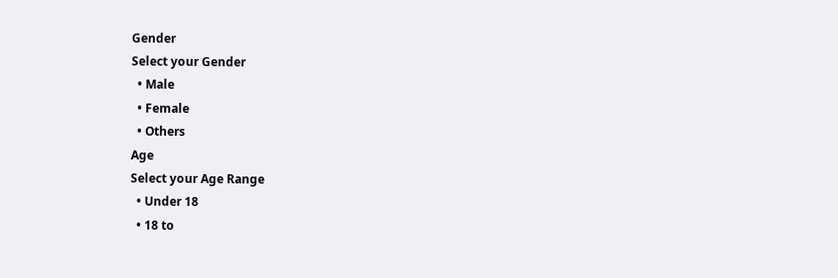Gender
Select your Gender
  • Male
  • Female
  • Others
Age
Select your Age Range
  • Under 18
  • 18 to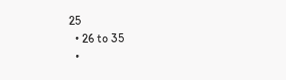25
  • 26 to 35
  •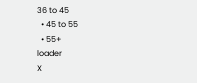36 to 45
  • 45 to 55
  • 55+
loader
X